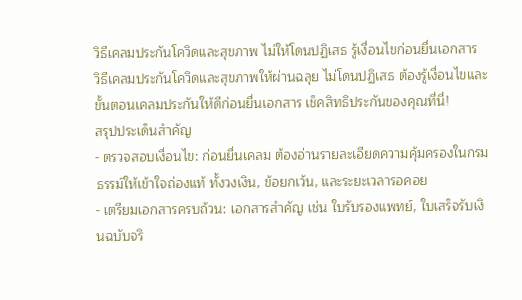วิธีเคลมประกันโควิดและสุขภาพ ไม่ให้โดนปฏิเสธ รู้เงื่อนไขก่อนยื่นเอกสาร
วิธีเคลมประกันโควิดและสุขภาพให้ผ่านฉลุย ไม่โดนปฏิเสธ ต้องรู้เงื่อนไขและขั้นตอนเคลมประกันให้ดีก่อนยื่นเอกสาร เช็คสิทธิประกันของคุณที่นี่!
สรุปประเด็นสำคัญ
- ตรวจสอบเงื่อนไข: ก่อนยื่นเคลม ต้องอ่านรายละเอียดความคุ้มครองในกรมธรรม์ให้เข้าใจถ่องแท้ ทั้งวงเงิน, ข้อยกเว้น, และระยะเวลารอคอย
- เตรียมเอกสารครบถ้วน: เอกสารสำคัญ เช่น ใบรับรองแพทย์, ใบเสร็จรับเงินฉบับจริ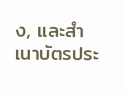ง, และสำเนาบัตรประ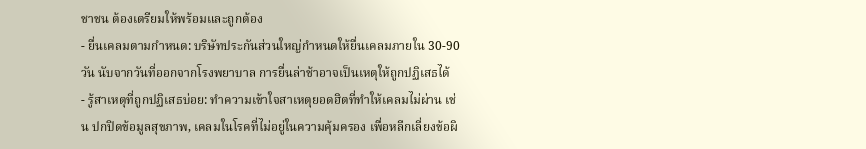ชาชน ต้องเตรียมให้พร้อมและถูกต้อง
- ยื่นเคลมตามกำหนด: บริษัทประกันส่วนใหญ่กำหนดให้ยื่นเคลมภายใน 30-90 วัน นับจากวันที่ออกจากโรงพยาบาล การยื่นล่าช้าอาจเป็นเหตุให้ถูกปฏิเสธได้
- รู้สาเหตุที่ถูกปฏิเสธบ่อย: ทำความเข้าใจสาเหตุยอดฮิตที่ทำให้เคลมไม่ผ่าน เช่น ปกปิดข้อมูลสุขภาพ, เคลมในโรคที่ไม่อยู่ในความคุ้มครอง เพื่อหลีกเลี่ยงข้อผิ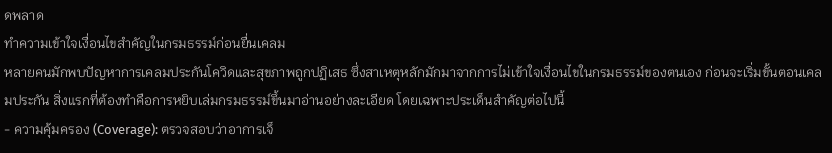ดพลาด
ทำความเข้าใจเงื่อนไขสำคัญในกรมธรรม์ก่อนยื่นเคลม
หลายคนมักพบปัญหาการเคลมประกันโควิดและสุขภาพถูกปฏิเสธ ซึ่งสาเหตุหลักมักมาจากการไม่เข้าใจเงื่อนไขในกรมธรรม์ของตนเอง ก่อนจะเริ่มขั้นตอนเคลมประกัน สิ่งแรกที่ต้องทำคือการหยิบเล่มกรมธรรม์ขึ้นมาอ่านอย่างละเอียด โดยเฉพาะประเด็นสำคัญต่อไปนี้
- ความคุ้มครอง (Coverage): ตรวจสอบว่าอาการเจ็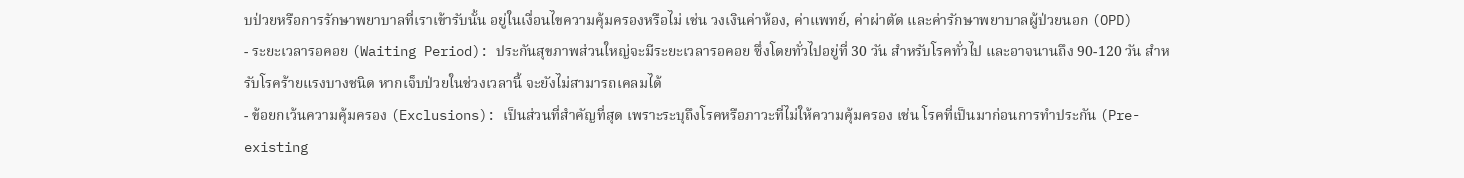บป่วยหรือการรักษาพยาบาลที่เราเข้ารับนั้น อยู่ในเงื่อนไขความคุ้มครองหรือไม่ เช่น วงเงินค่าห้อง, ค่าแพทย์, ค่าผ่าตัด และค่ารักษาพยาบาลผู้ป่วยนอก (OPD)
- ระยะเวลารอคอย (Waiting Period): ประกันสุขภาพส่วนใหญ่จะมีระยะเวลารอคอย ซึ่งโดยทั่วไปอยู่ที่ 30 วัน สำหรับโรคทั่วไป และอาจนานถึง 90-120 วัน สำหรับโรคร้ายแรงบางชนิด หากเจ็บป่วยในช่วงเวลานี้ จะยังไม่สามารถเคลมได้
- ข้อยกเว้นความคุ้มครอง (Exclusions): เป็นส่วนที่สำคัญที่สุด เพราะระบุถึงโรคหรือภาวะที่ไม่ให้ความคุ้มครอง เช่น โรคที่เป็นมาก่อนการทำประกัน (Pre-existing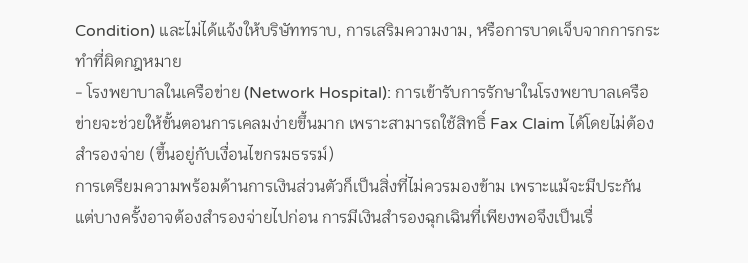Condition) และไม่ได้แจ้งให้บริษัททราบ, การเสริมความงาม, หรือการบาดเจ็บจากการกระทำที่ผิดกฎหมาย
- โรงพยาบาลในเครือข่าย (Network Hospital): การเข้ารับการรักษาในโรงพยาบาลเครือข่ายจะช่วยให้ขั้นตอนการเคลมง่ายขึ้นมาก เพราะสามารถใช้สิทธิ์ Fax Claim ได้โดยไม่ต้องสำรองจ่าย (ขึ้นอยู่กับเงื่อนไขกรมธรรม์)
การเตรียมความพร้อมด้านการเงินส่วนตัวก็เป็นสิ่งที่ไม่ควรมองข้าม เพราะแม้จะมีประกัน แต่บางครั้งอาจต้องสำรองจ่ายไปก่อน การมีเงินสำรองฉุกเฉินที่เพียงพอจึงเป็นเรื่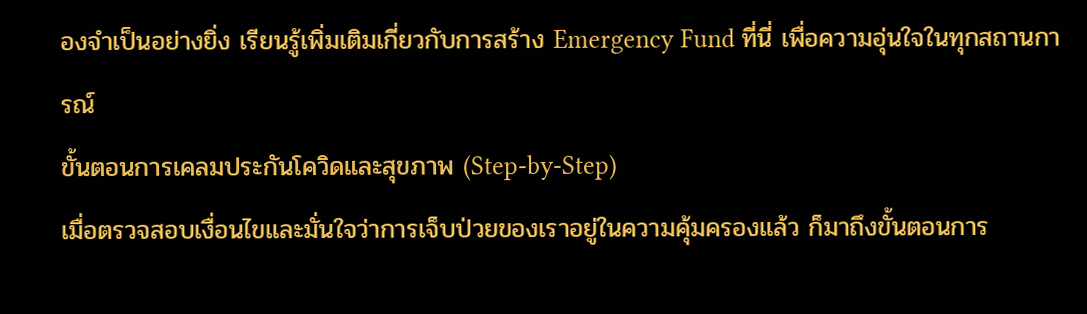องจำเป็นอย่างยิ่ง เรียนรู้เพิ่มเติมเกี่ยวกับการสร้าง Emergency Fund ที่นี่ เพื่อความอุ่นใจในทุกสถานการณ์
ขั้นตอนการเคลมประกันโควิดและสุขภาพ (Step-by-Step)
เมื่อตรวจสอบเงื่อนไขและมั่นใจว่าการเจ็บป่วยของเราอยู่ในความคุ้มครองแล้ว ก็มาถึงขั้นตอนการ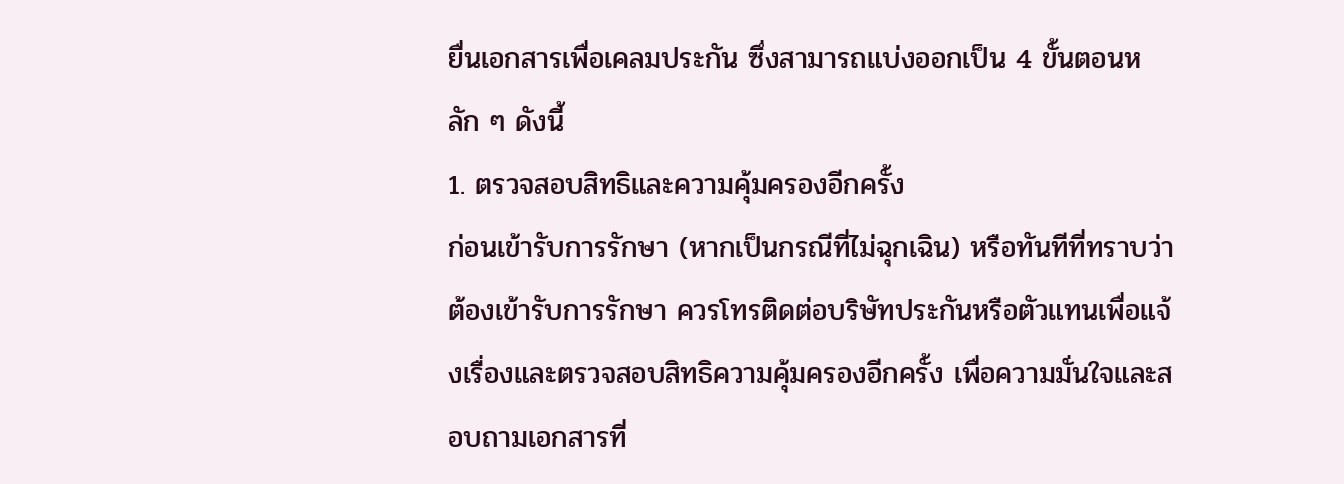ยื่นเอกสารเพื่อเคลมประกัน ซึ่งสามารถแบ่งออกเป็น 4 ขั้นตอนหลัก ๆ ดังนี้
1. ตรวจสอบสิทธิและความคุ้มครองอีกครั้ง
ก่อนเข้ารับการรักษา (หากเป็นกรณีที่ไม่ฉุกเฉิน) หรือทันทีที่ทราบว่าต้องเข้ารับการรักษา ควรโทรติดต่อบริษัทประกันหรือตัวแทนเพื่อแจ้งเรื่องและตรวจสอบสิทธิความคุ้มครองอีกครั้ง เพื่อความมั่นใจและสอบถามเอกสารที่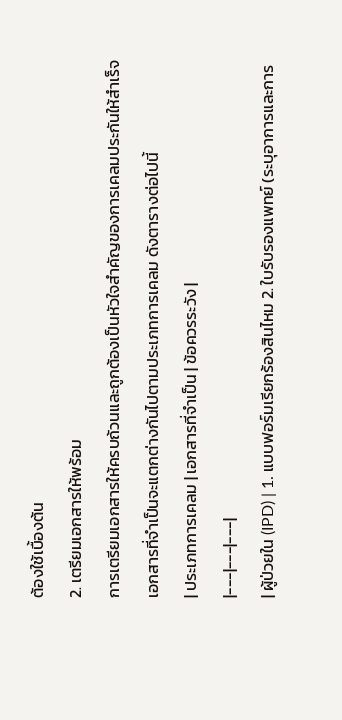ต้องใช้เบื้องต้น
2. เตรียมเอกสารให้พร้อม
การเตรียมเอกสารให้ครบถ้วนและถูกต้องเป็นหัวใจสำคัญของการเคลมประกันให้สำเร็จ เอกสารที่จำเป็นจะแตกต่างกันไปตามประเภทการเคลม ดังตารางต่อไปนี้
| ประเภทการเคลม | เอกสารที่จำเป็น | ข้อควรระวัง |
|---|---|---|
| ผู้ป่วยใน (IPD) | 1. แบบฟอร์มเรียกร้องสินไหม 2. ใบรับรองแพทย์ (ระบุอาการและการ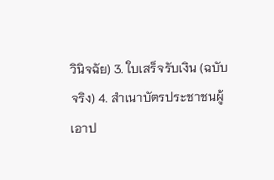วินิจฉัย) 3. ใบเสร็จรับเงิน (ฉบับจริง) 4. สำเนาบัตรประชาชนผู้เอาป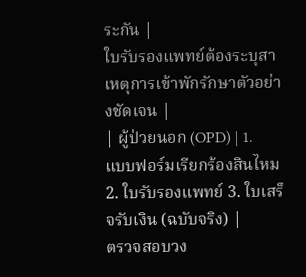ระกัน |
ใบรับรองแพทย์ต้องระบุสาเหตุการเข้าพักรักษาตัวอย่างชัดเจน |
| ผู้ป่วยนอก (OPD) | 1. แบบฟอร์มเรียกร้องสินไหม 2. ใบรับรองแพทย์ 3. ใบเสร็จรับเงิน (ฉบับจริง) |
ตรวจสอบวง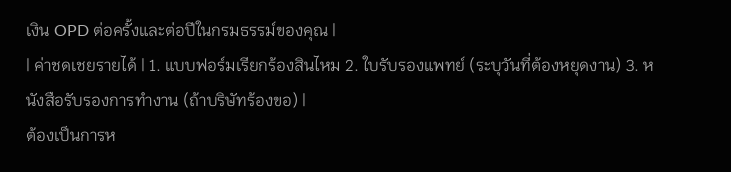เงิน OPD ต่อครั้งและต่อปีในกรมธรรม์ของคุณ |
| ค่าชดเชยรายได้ | 1. แบบฟอร์มเรียกร้องสินไหม 2. ใบรับรองแพทย์ (ระบุวันที่ต้องหยุดงาน) 3. หนังสือรับรองการทำงาน (ถ้าบริษัทร้องขอ) |
ต้องเป็นการห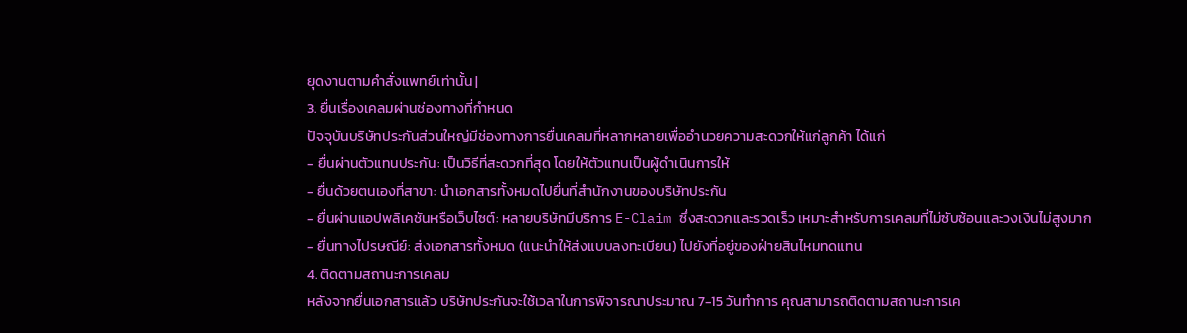ยุดงานตามคำสั่งแพทย์เท่านั้น |
3. ยื่นเรื่องเคลมผ่านช่องทางที่กำหนด
ปัจจุบันบริษัทประกันส่วนใหญ่มีช่องทางการยื่นเคลมที่หลากหลายเพื่ออำนวยความสะดวกให้แก่ลูกค้า ได้แก่
- ยื่นผ่านตัวแทนประกัน: เป็นวิธีที่สะดวกที่สุด โดยให้ตัวแทนเป็นผู้ดำเนินการให้
- ยื่นด้วยตนเองที่สาขา: นำเอกสารทั้งหมดไปยื่นที่สำนักงานของบริษัทประกัน
- ยื่นผ่านแอปพลิเคชันหรือเว็บไซต์: หลายบริษัทมีบริการ E-Claim ซึ่งสะดวกและรวดเร็ว เหมาะสำหรับการเคลมที่ไม่ซับซ้อนและวงเงินไม่สูงมาก
- ยื่นทางไปรษณีย์: ส่งเอกสารทั้งหมด (แนะนำให้ส่งแบบลงทะเบียน) ไปยังที่อยู่ของฝ่ายสินไหมทดแทน
4. ติดตามสถานะการเคลม
หลังจากยื่นเอกสารแล้ว บริษัทประกันจะใช้เวลาในการพิจารณาประมาณ 7-15 วันทำการ คุณสามารถติดตามสถานะการเค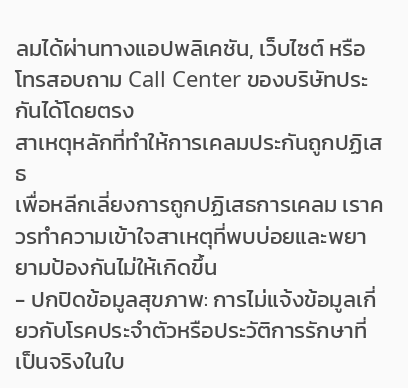ลมได้ผ่านทางแอปพลิเคชัน, เว็บไซต์ หรือโทรสอบถาม Call Center ของบริษัทประกันได้โดยตรง
สาเหตุหลักที่ทำให้การเคลมประกันถูกปฏิเสธ
เพื่อหลีกเลี่ยงการถูกปฏิเสธการเคลม เราควรทำความเข้าใจสาเหตุที่พบบ่อยและพยายามป้องกันไม่ให้เกิดขึ้น
- ปกปิดข้อมูลสุขภาพ: การไม่แจ้งข้อมูลเกี่ยวกับโรคประจำตัวหรือประวัติการรักษาที่เป็นจริงในใบ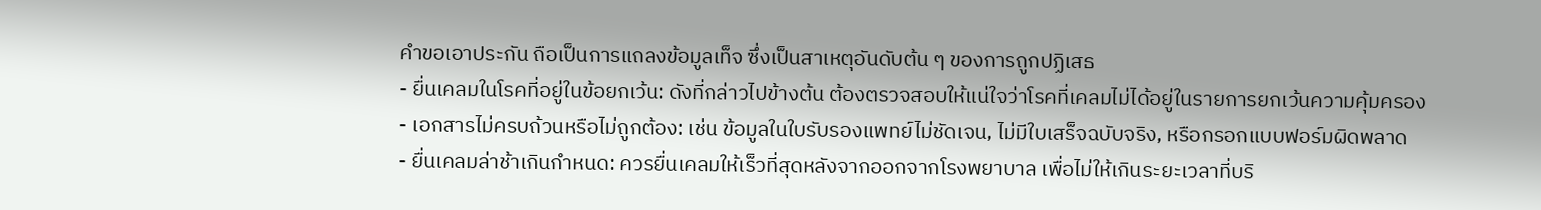คำขอเอาประกัน ถือเป็นการแถลงข้อมูลเท็จ ซึ่งเป็นสาเหตุอันดับต้น ๆ ของการถูกปฏิเสธ
- ยื่นเคลมในโรคที่อยู่ในข้อยกเว้น: ดังที่กล่าวไปข้างต้น ต้องตรวจสอบให้แน่ใจว่าโรคที่เคลมไม่ได้อยู่ในรายการยกเว้นความคุ้มครอง
- เอกสารไม่ครบถ้วนหรือไม่ถูกต้อง: เช่น ข้อมูลในใบรับรองแพทย์ไม่ชัดเจน, ไม่มีใบเสร็จฉบับจริง, หรือกรอกแบบฟอร์มผิดพลาด
- ยื่นเคลมล่าช้าเกินกำหนด: ควรยื่นเคลมให้เร็วที่สุดหลังจากออกจากโรงพยาบาล เพื่อไม่ให้เกินระยะเวลาที่บริ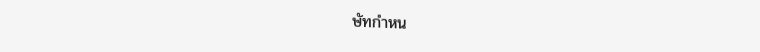ษัทกำหน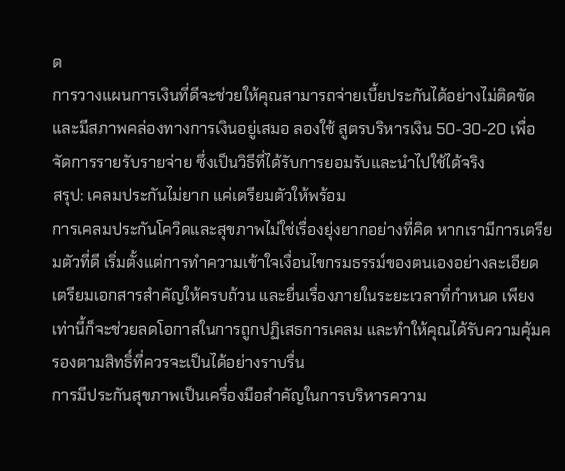ด
การวางแผนการเงินที่ดีจะช่วยให้คุณสามารถจ่ายเบี้ยประกันได้อย่างไม่ติดขัดและมีสภาพคล่องทางการเงินอยู่เสมอ ลองใช้ สูตรบริหารเงิน 50-30-20 เพื่อจัดการรายรับรายจ่าย ซึ่งเป็นวิธีที่ได้รับการยอมรับและนำไปใช้ได้จริง
สรุป: เคลมประกันไม่ยาก แค่เตรียมตัวให้พร้อม
การเคลมประกันโควิดและสุขภาพไม่ใช่เรื่องยุ่งยากอย่างที่คิด หากเรามีการเตรียมตัวที่ดี เริ่มตั้งแต่การทำความเข้าใจเงื่อนไขกรมธรรม์ของตนเองอย่างละเอียด เตรียมเอกสารสำคัญให้ครบถ้วน และยื่นเรื่องภายในระยะเวลาที่กำหนด เพียงเท่านี้ก็จะช่วยลดโอกาสในการถูกปฏิเสธการเคลม และทำให้คุณได้รับความคุ้มครองตามสิทธิ์ที่ควรจะเป็นได้อย่างราบรื่น
การมีประกันสุขภาพเป็นเครื่องมือสำคัญในการบริหารความ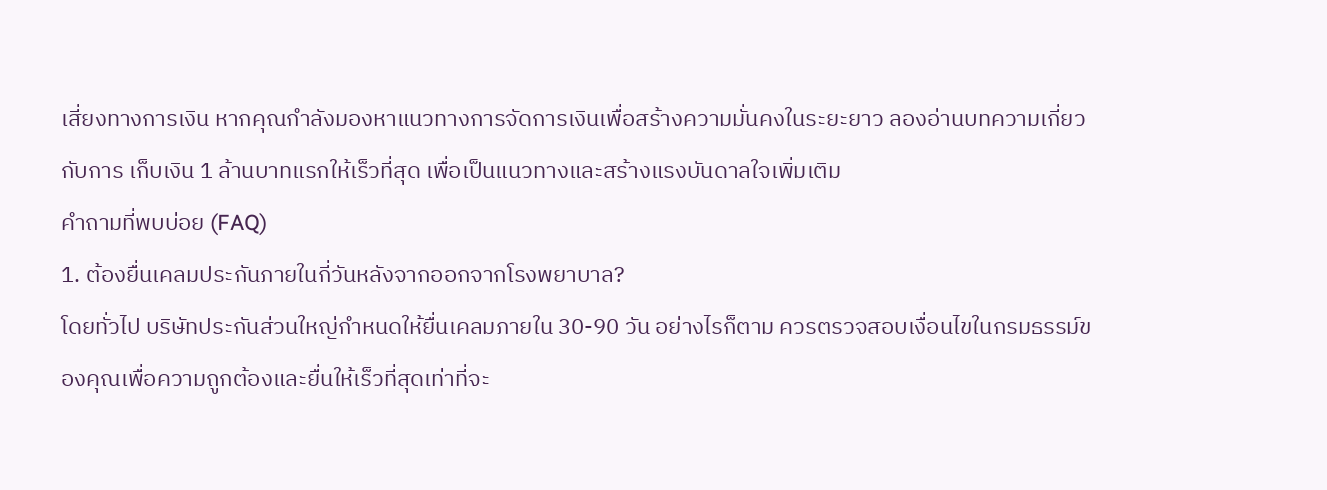เสี่ยงทางการเงิน หากคุณกำลังมองหาแนวทางการจัดการเงินเพื่อสร้างความมั่นคงในระยะยาว ลองอ่านบทความเกี่ยวกับการ เก็บเงิน 1 ล้านบาทแรกให้เร็วที่สุด เพื่อเป็นแนวทางและสร้างแรงบันดาลใจเพิ่มเติม
คำถามที่พบบ่อย (FAQ)
1. ต้องยื่นเคลมประกันภายในกี่วันหลังจากออกจากโรงพยาบาล?
โดยทั่วไป บริษัทประกันส่วนใหญ่กำหนดให้ยื่นเคลมภายใน 30-90 วัน อย่างไรก็ตาม ควรตรวจสอบเงื่อนไขในกรมธรรม์ของคุณเพื่อความถูกต้องและยื่นให้เร็วที่สุดเท่าที่จะ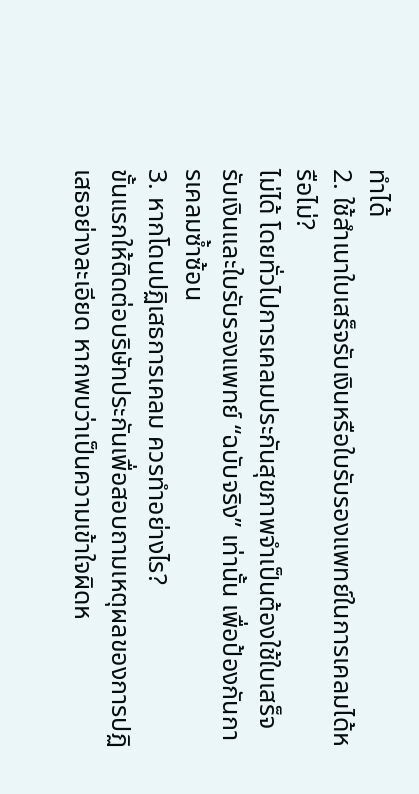ทำได้
2. ใช้สำเนาใบเสร็จรับเงินหรือใบรับรองแพทย์ในการเคลมได้หรือไม่?
ไม่ได้ โดยทั่วไปการเคลมประกันสุขภาพจำเป็นต้องใช้ใบเสร็จรับเงินและใบรับรองแพทย์ “ฉบับจริง” เท่านั้น เพื่อป้องกันการเคลมซ้ำซ้อน
3. หากโดนปฏิเสธการเคลม ควรทำอย่างไร?
ขั้นแรกให้ติดต่อบริษัทประกันเพื่อสอบถามเหตุผลของการปฏิเสธอย่างละเอียด หากพบว่าเป็นความเข้าใจผิดห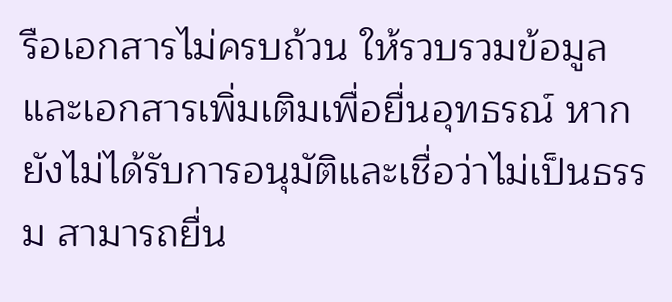รือเอกสารไม่ครบถ้วน ให้รวบรวมข้อมูลและเอกสารเพิ่มเติมเพื่อยื่นอุทธรณ์ หากยังไม่ได้รับการอนุมัติและเชื่อว่าไม่เป็นธรรม สามารถยื่น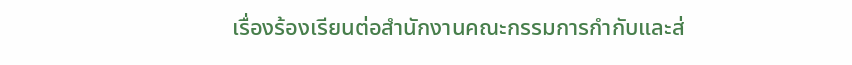เรื่องร้องเรียนต่อสำนักงานคณะกรรมการกำกับและส่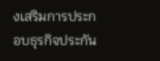งเสริมการประกอบธุรกิจประกัน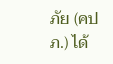ภัย (คปภ.) ได้